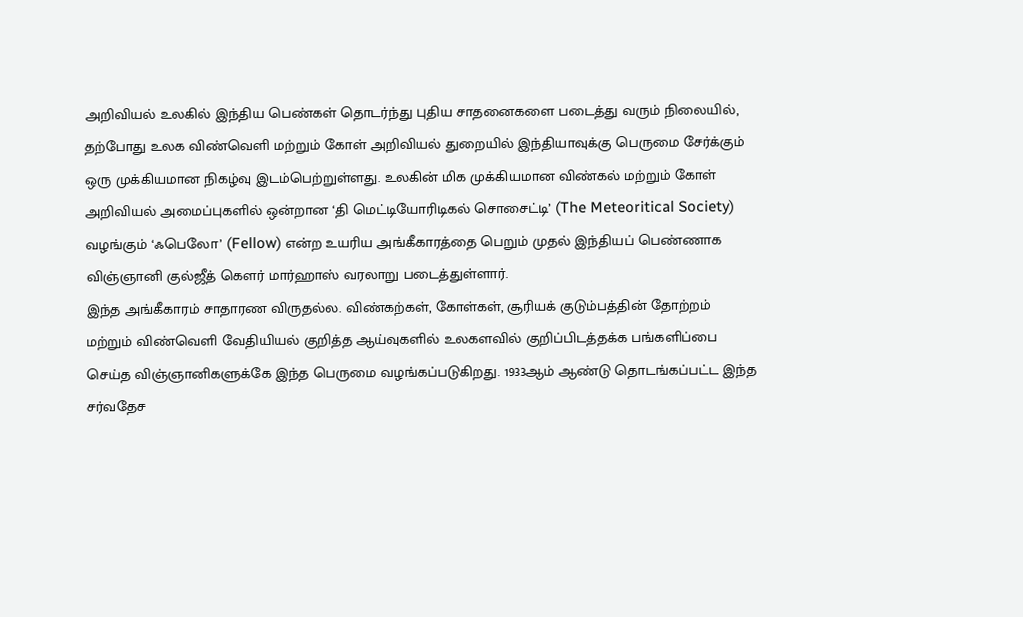அறிவியல் உலகில் இந்திய பெண்கள் தொடர்ந்து புதிய சாதனைகளை படைத்து வரும் நிலையில், தற்போது உலக விண்வெளி மற்றும் கோள் அறிவியல் துறையில் இந்தியாவுக்கு பெருமை சேர்க்கும் ஒரு முக்கியமான நிகழ்வு இடம்பெற்றுள்ளது. உலகின் மிக முக்கியமான விண்கல் மற்றும் கோள் அறிவியல் அமைப்புகளில் ஒன்றான ‘தி மெட்டியோரிடிகல் சொசைட்டி’ (The Meteoritical Society) வழங்கும் ‘ஃபெலோ’ (Fellow) என்ற உயரிய அங்கீகாரத்தை பெறும் முதல் இந்தியப் பெண்ணாக விஞ்ஞானி குல்ஜீத் கௌர் மார்ஹாஸ் வரலாறு படைத்துள்ளார்.
இந்த அங்கீகாரம் சாதாரண விருதல்ல. விண்கற்கள், கோள்கள், சூரியக் குடும்பத்தின் தோற்றம் மற்றும் விண்வெளி வேதியியல் குறித்த ஆய்வுகளில் உலகளவில் குறிப்பிடத்தக்க பங்களிப்பை செய்த விஞ்ஞானிகளுக்கே இந்த பெருமை வழங்கப்படுகிறது. 1933ஆம் ஆண்டு தொடங்கப்பட்ட இந்த சர்வதேச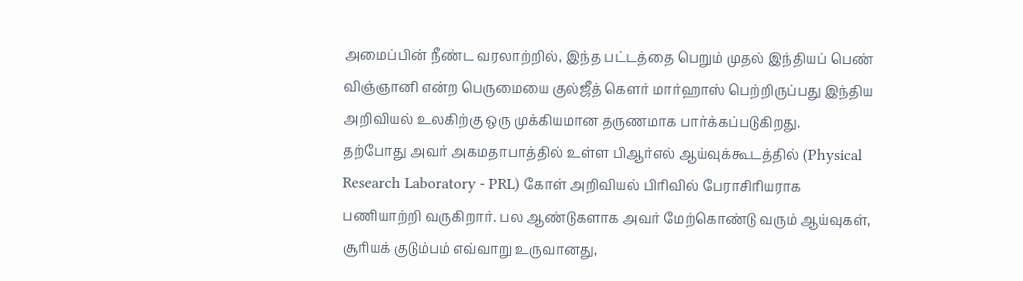அமைப்பின் நீண்ட வரலாற்றில், இந்த பட்டத்தை பெறும் முதல் இந்தியப் பெண் விஞ்ஞானி என்ற பெருமையை குல்ஜீத் கௌர் மார்ஹாஸ் பெற்றிருப்பது இந்திய அறிவியல் உலகிற்கு ஒரு முக்கியமான தருணமாக பார்க்கப்படுகிறது.
தற்போது அவர் அகமதாபாத்தில் உள்ள பிஆர்எல் ஆய்வுக்கூடத்தில் (Physical Research Laboratory - PRL) கோள் அறிவியல் பிரிவில் பேராசிரியராக பணியாற்றி வருகிறார். பல ஆண்டுகளாக அவர் மேற்கொண்டு வரும் ஆய்வுகள், சூரியக் குடும்பம் எவ்வாறு உருவானது,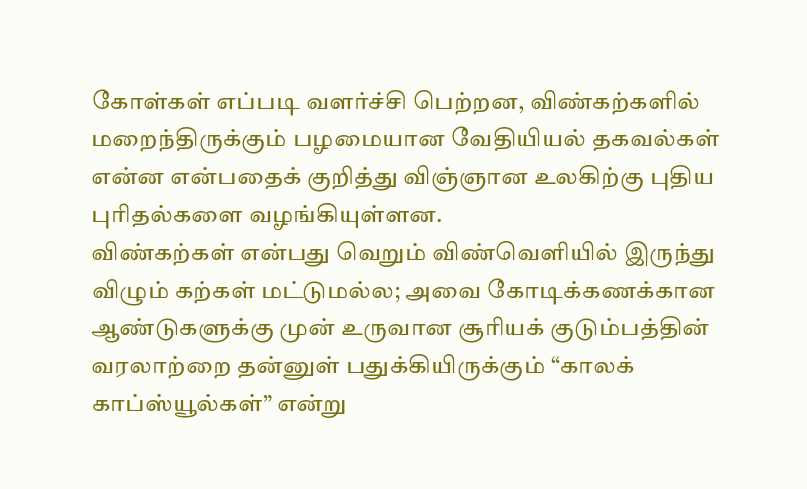கோள்கள் எப்படி வளர்ச்சி பெற்றன, விண்கற்களில் மறைந்திருக்கும் பழமையான வேதியியல் தகவல்கள் என்ன என்பதைக் குறித்து விஞ்ஞான உலகிற்கு புதிய புரிதல்களை வழங்கியுள்ளன.
விண்கற்கள் என்பது வெறும் விண்வெளியில் இருந்து விழும் கற்கள் மட்டுமல்ல; அவை கோடிக்கணக்கான ஆண்டுகளுக்கு முன் உருவான சூரியக் குடும்பத்தின் வரலாற்றை தன்னுள் பதுக்கியிருக்கும் “காலக் காப்ஸ்யூல்கள்” என்று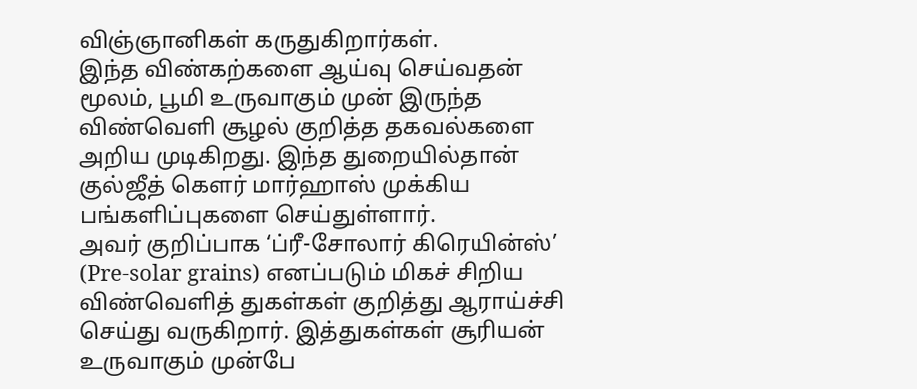விஞ்ஞானிகள் கருதுகிறார்கள்.
இந்த விண்கற்களை ஆய்வு செய்வதன் மூலம், பூமி உருவாகும் முன் இருந்த விண்வெளி சூழல் குறித்த தகவல்களை அறிய முடிகிறது. இந்த துறையில்தான் குல்ஜீத் கௌர் மார்ஹாஸ் முக்கிய பங்களிப்புகளை செய்துள்ளார்.
அவர் குறிப்பாக ‘ப்ரீ-சோலார் கிரெயின்ஸ்’ (Pre-solar grains) எனப்படும் மிகச் சிறிய விண்வெளித் துகள்கள் குறித்து ஆராய்ச்சி செய்து வருகிறார். இத்துகள்கள் சூரியன் உருவாகும் முன்பே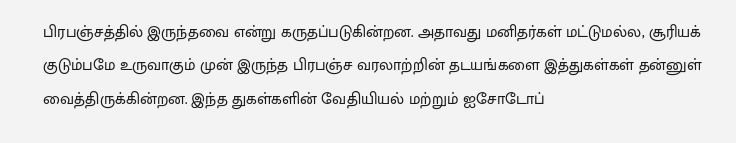பிரபஞ்சத்தில் இருந்தவை என்று கருதப்படுகின்றன. அதாவது மனிதர்கள் மட்டுமல்ல, சூரியக் குடும்பமே உருவாகும் முன் இருந்த பிரபஞ்ச வரலாற்றின் தடயங்களை இத்துகள்கள் தன்னுள் வைத்திருக்கின்றன. இந்த துகள்களின் வேதியியல் மற்றும் ஐசோடோப்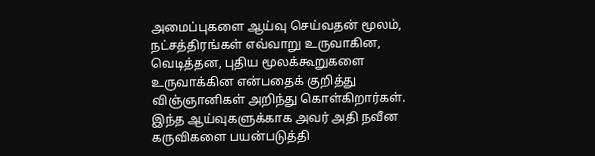அமைப்புகளை ஆய்வு செய்வதன் மூலம், நட்சத்திரங்கள் எவ்வாறு உருவாகின, வெடித்தன, புதிய மூலக்கூறுகளை உருவாக்கின என்பதைக் குறித்து விஞ்ஞானிகள் அறிந்து கொள்கிறார்கள்.
இந்த ஆய்வுகளுக்காக அவர் அதி நவீன கருவிகளை பயன்படுத்தி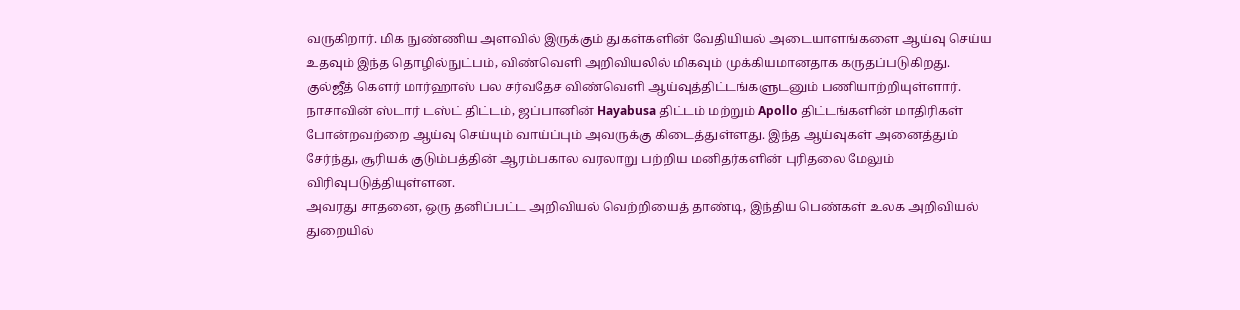வருகிறார். மிக நுண்ணிய அளவில் இருக்கும் துகள்களின் வேதியியல் அடையாளங்களை ஆய்வு செய்ய உதவும் இந்த தொழில்நுட்பம், விண்வெளி அறிவியலில் மிகவும் முக்கியமானதாக கருதப்படுகிறது.
குல்ஜீத் கௌர் மார்ஹாஸ் பல சர்வதேச விண்வெளி ஆய்வுத்திட்டங்களுடனும் பணியாற்றியுள்ளார். நாசாவின் ஸ்டார் டஸ்ட் திட்டம், ஜப்பானின் Hayabusa திட்டம் மற்றும் Apollo திட்டங்களின் மாதிரிகள் போன்றவற்றை ஆய்வு செய்யும் வாய்ப்பும் அவருக்கு கிடைத்துள்ளது. இந்த ஆய்வுகள் அனைத்தும் சேர்ந்து, சூரியக் குடும்பத்தின் ஆரம்பகால வரலாறு பற்றிய மனிதர்களின் புரிதலை மேலும் விரிவுபடுத்தியுள்ளன.
அவரது சாதனை, ஒரு தனிப்பட்ட அறிவியல் வெற்றியைத் தாண்டி, இந்திய பெண்கள் உலக அறிவியல் துறையில்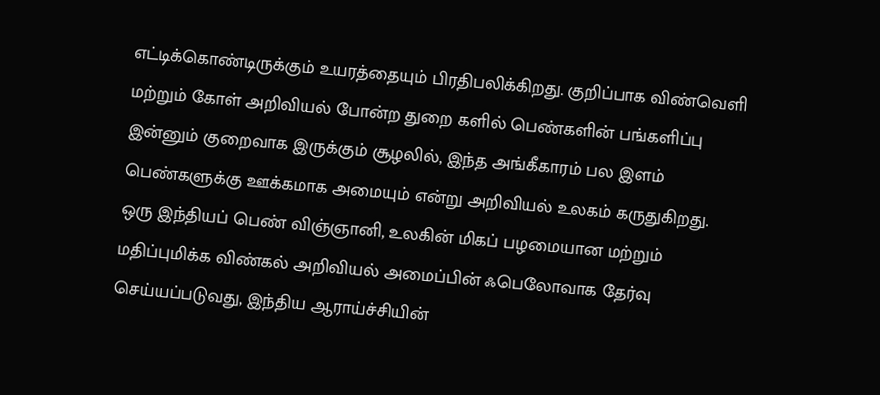எட்டிக்கொண்டிருக்கும் உயரத்தையும் பிரதிபலிக்கிறது. குறிப்பாக விண்வெளி மற்றும் கோள் அறிவியல் போன்ற துறை களில் பெண்களின் பங்களிப்பு இன்னும் குறைவாக இருக்கும் சூழலில், இந்த அங்கீகாரம் பல இளம் பெண்களுக்கு ஊக்கமாக அமையும் என்று அறிவியல் உலகம் கருதுகிறது.
ஒரு இந்தியப் பெண் விஞ்ஞானி, உலகின் மிகப் பழமையான மற்றும் மதிப்புமிக்க விண்கல் அறிவியல் அமைப்பின் ஃபெலோவாக தேர்வு செய்யப்படுவது, இந்திய ஆராய்ச்சியின்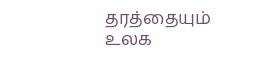தரத்தையும் உலக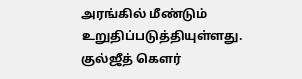அரங்கில் மீண்டும் உறுதிப்படுத்தியுள்ளது. குல்ஜீத் கௌர்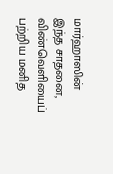மார்ஹாஸின் இந்த சாதனை, விண்வெளியைப் பற்றிய மனித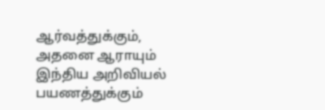ஆர்வத்துக்கும், அதனை ஆராயும் இந்திய அறிவியல் பயணத்துக்கும்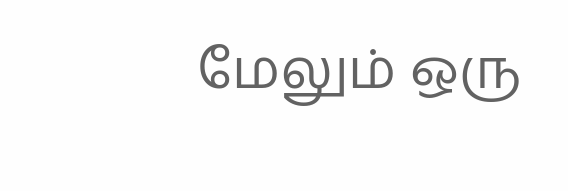மேலும் ஒரு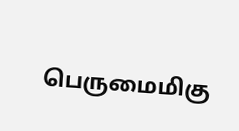பெருமைமிகு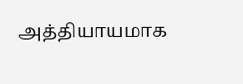அத்தியாயமாக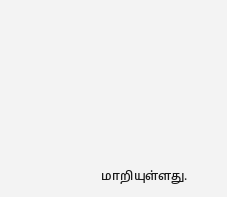மாறியுள்ளது.